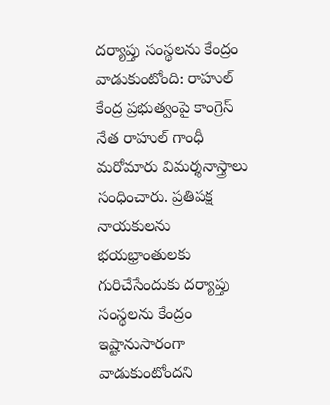దర్యాప్తు సంస్థలను కేంద్రం వాడుకుంటోంది: రాహుల్
కేంద్ర ప్రభుత్వంపై కాంగ్రెస్ నేత రాహుల్ గాంధీ మరోమారు విమర్శనాస్త్రాలు సంధించారు. ప్రతిపక్ష నాయకులను భయభ్రాంతులకు గురిచేసేందుకు దర్యాప్తు సంస్థలను కేంద్రం ఇష్టానుసారంగా వాడుకుంటోందని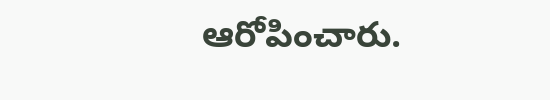ఆరోపించారు.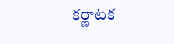కర్ణాటక